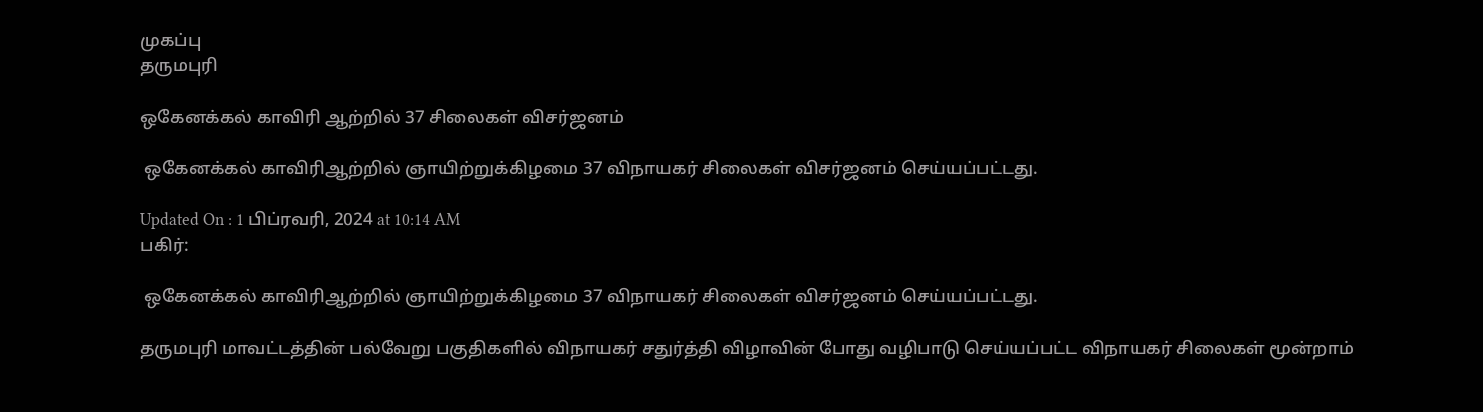முகப்பு
தருமபுரி

ஒகேனக்கல் காவிரி ஆற்றில் 37 சிலைகள் விசர்ஜனம்

 ஒகேனக்கல் காவிரிஆற்றில் ஞாயிற்றுக்கிழமை 37 விநாயகர் சிலைகள் விசர்ஜனம் செய்யப்பட்டது.

Updated On : 1 பிப்ரவரி, 2024 at 10:14 AM
பகிர்:

 ஒகேனக்கல் காவிரிஆற்றில் ஞாயிற்றுக்கிழமை 37 விநாயகர் சிலைகள் விசர்ஜனம் செய்யப்பட்டது.

தருமபுரி மாவட்டத்தின் பல்வேறு பகுதிகளில் விநாயகர் சதுர்த்தி விழாவின் போது வழிபாடு செய்யப்பட்ட விநாயகர் சிலைகள் மூன்றாம்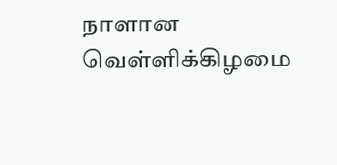நாளான வெள்ளிக்கிழமை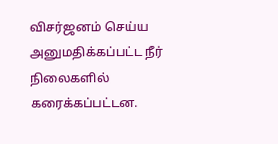விசர்ஜனம் செய்ய அனுமதிக்கப்பட்ட நீர் நிலைகளில் கரைக்கப்பட்டன.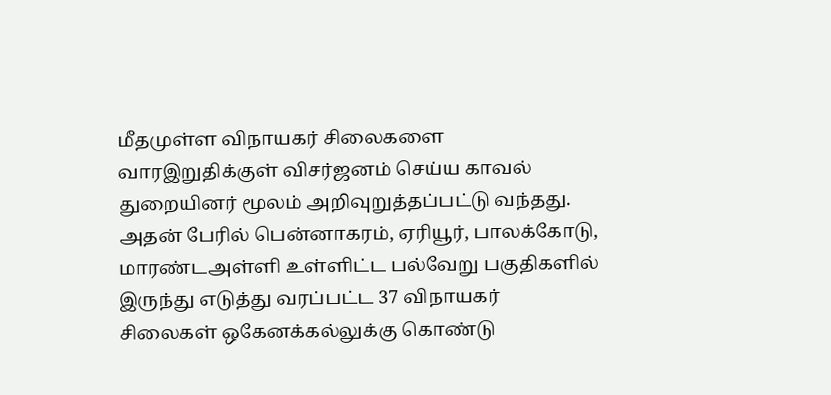மீதமுள்ள விநாயகர் சிலைகளை வாரஇறுதிக்குள் விசர்ஜனம் செய்ய காவல் துறையினர் மூலம் அறிவுறுத்தப்பட்டு வந்தது. அதன் பேரில் பென்னாகரம், ஏரியூர், பாலக்கோடு, மாரண்டஅள்ளி உள்ளிட்ட பல்வேறு பகுதிகளில் இருந்து எடுத்து வரப்பட்ட 37 விநாயகர் சிலைகள் ஒகேனக்கல்லுக்கு கொண்டு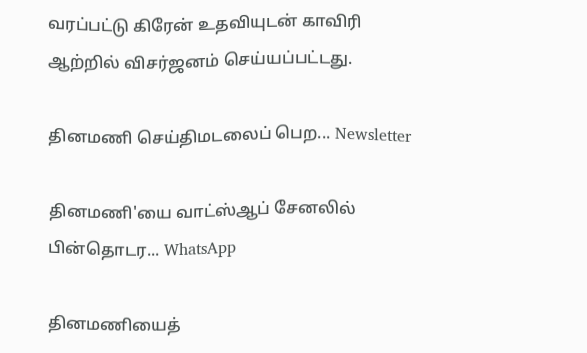வரப்பட்டு கிரேன் உதவியுடன் காவிரி ஆற்றில் விசர்ஜனம் செய்யப்பட்டது.

தினமணி செய்திமடலைப் பெற... Newsletter

தினமணி'யை வாட்ஸ்ஆப் சேனலில் பின்தொடர... WhatsApp

தினமணியைத்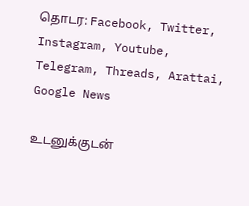தொடர: Facebook, Twitter, Instagram, Youtube, Telegram, Threads, Arattai, Google News

உடனுக்குடன்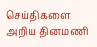செய்திகளை அறிய தினமணி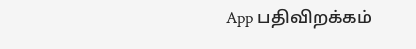App பதிவிறக்கம்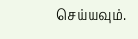செய்யவும்.